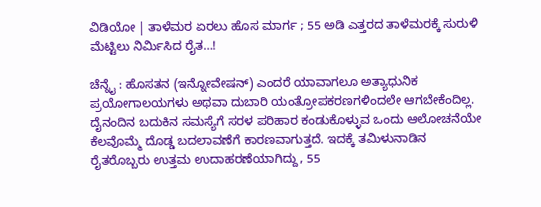ವಿಡಿಯೋ | ತಾಳೆಮರ ಏರಲು ಹೊಸ ಮಾರ್ಗ ; 55 ಅಡಿ ಎತ್ತರದ ತಾಳೆಮರಕ್ಕೆ ಸುರುಳಿ ಮೆಟ್ಟಿಲು ನಿರ್ಮಿಸಿದ ರೈತ…!

ಚೆನ್ನೈ : ಹೊಸತನ (ಇನ್ನೋವೇಷನ್) ಎಂದರೆ ಯಾವಾಗಲೂ ಅತ್ಯಾಧುನಿಕ ಪ್ರಯೋಗಾಲಯಗಳು ಅಥವಾ ದುಬಾರಿ ಯಂತ್ರೋಪಕರಣಗಳಿಂದಲೇ ಆಗಬೇಕೆಂದಿಲ್ಲ. ದೈನಂದಿನ ಬದುಕಿನ ಸಮಸ್ಯೆಗೆ ಸರಳ ಪರಿಹಾರ ಕಂಡುಕೊಳ್ಳುವ ಒಂದು ಆಲೋಚನೆಯೇ ಕೆಲವೊಮ್ಮೆ ದೊಡ್ಡ ಬದಲಾವಣೆಗೆ ಕಾರಣವಾಗುತ್ತದೆ. ಇದಕ್ಕೆ ತಮಿಳುನಾಡಿನ ರೈತರೊಬ್ಬರು ಉತ್ತಮ ಉದಾಹರಣೆಯಾಗಿದ್ದು, 55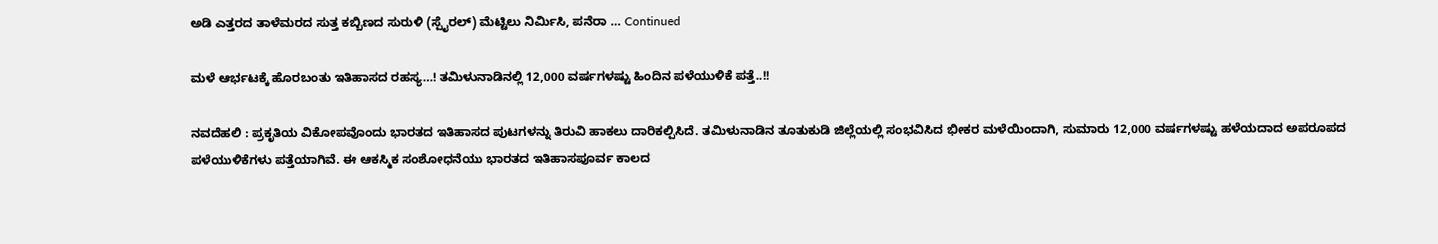ಅಡಿ ಎತ್ತರದ ತಾಳೆಮರದ ಸುತ್ತ ಕಬ್ಬಿಣದ ಸುರುಳಿ (ಸ್ಪೈರಲ್) ಮೆಟ್ಟಿಲು ನಿರ್ಮಿಸಿ, ಪನೆರಾ … Continued

ಮಳೆ ಆರ್ಭಟಕ್ಕೆ ಹೊರಬಂತು ಇತಿಹಾಸದ ರಹಸ್ಯ…! ತಮಿಳುನಾಡಿನಲ್ಲಿ 12,000 ವರ್ಷಗಳಷ್ಟು ಹಿಂದಿನ ಪಳೆಯುಳಿಕೆ ಪತ್ತೆ..!!

ನವದೆಹಲಿ : ಪ್ರಕೃತಿಯ ವಿಕೋಪವೊಂದು ಭಾರತದ ಇತಿಹಾಸದ ಪುಟಗಳನ್ನು ತಿರುವಿ ಹಾಕಲು ದಾರಿಕಲ್ಪಿಸಿದೆ. ತಮಿಳುನಾಡಿನ ತೂತುಕುಡಿ ಜಿಲ್ಲೆಯಲ್ಲಿ ಸಂಭವಿಸಿದ ಭೀಕರ ಮಳೆಯಿಂದಾಗಿ, ಸುಮಾರು 12,000 ವರ್ಷಗಳಷ್ಟು ಹಳೆಯದಾದ ಅಪರೂಪದ ಪಳೆಯುಳಿಕೆಗಳು ಪತ್ತೆಯಾಗಿವೆ. ಈ ಆಕಸ್ಮಿಕ ಸಂಶೋಧನೆಯು ಭಾರತದ ಇತಿಹಾಸಪೂರ್ವ ಕಾಲದ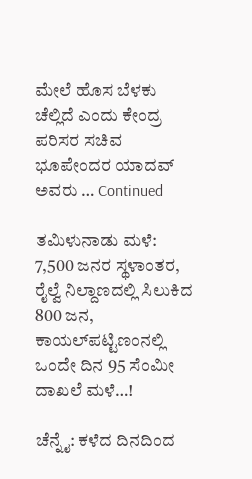ಮೇಲೆ ಹೊಸ ಬೆಳಕು ಚೆಲ್ಲಿದೆ ಎಂದು ಕೇಂದ್ರ ಪರಿಸರ ಸಚಿವ ಭೂಪೇಂದರ ಯಾದವ್ ಅವರು … Continued

ತಮಿಳುನಾಡು ಮಳೆ: 7,500 ಜನರ ಸ್ಥಳಾಂತರ, ರೈಲ್ವೆ ನಿಲ್ದಾಣದಲ್ಲಿ ಸಿಲುಕಿದ 800 ಜನ, ಕಾಯಲ್‌ಪಟ್ಟಿಣಂನಲ್ಲಿ ಒಂದೇ ದಿನ 95 ಸೆಂಮೀ ದಾಖಲೆ ಮಳೆ…!

ಚೆನ್ನೈ: ಕಳೆದ ದಿನದಿಂದ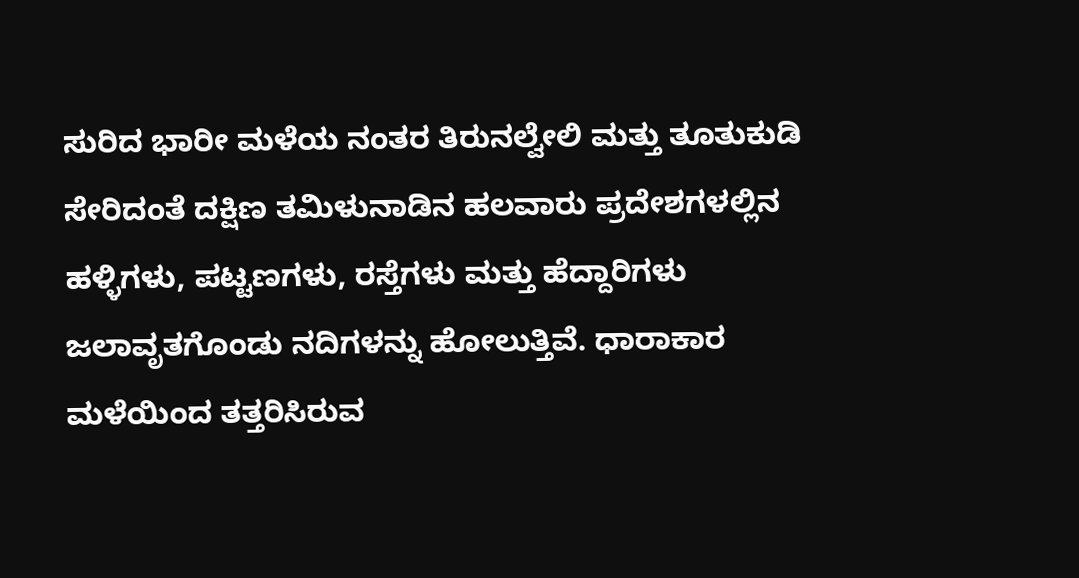ಸುರಿದ ಭಾರೀ ಮಳೆಯ ನಂತರ ತಿರುನಲ್ವೇಲಿ ಮತ್ತು ತೂತುಕುಡಿ ಸೇರಿದಂತೆ ದಕ್ಷಿಣ ತಮಿಳುನಾಡಿನ ಹಲವಾರು ಪ್ರದೇಶಗಳಲ್ಲಿನ ಹಳ್ಳಿಗಳು, ಪಟ್ಟಣಗಳು, ರಸ್ತೆಗಳು ಮತ್ತು ಹೆದ್ದಾರಿಗಳು ಜಲಾವೃತಗೊಂಡು ನದಿಗಳನ್ನು ಹೋಲುತ್ತಿವೆ. ಧಾರಾಕಾರ ಮಳೆಯಿಂದ ತತ್ತರಿಸಿರುವ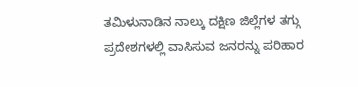ತಮಿಳುನಾಡಿನ ನಾಲ್ಕು ದಕ್ಷಿಣ ಜಿಲ್ಲೆಗಳ ತಗ್ಗು ಪ್ರದೇಶಗಳಲ್ಲಿ ವಾಸಿಸುವ ಜನರನ್ನು ಪರಿಹಾರ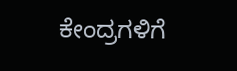ಕೇಂದ್ರಗಳಿಗೆ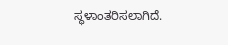ಸ್ಥಳಾಂತರಿಸಲಾಗಿದೆ.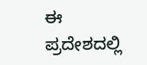ಈ ಪ್ರದೇಶದಲ್ಲಿ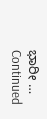ಭಾರೀ … Continued